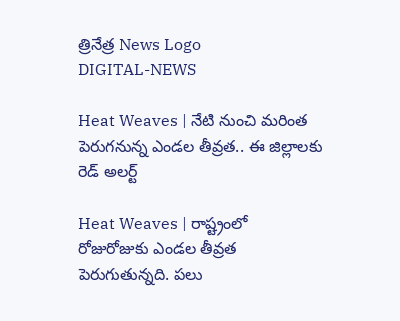త్రినేత్ర News Logo
DIGITAL-NEWS

Heat Weaves | నేటి నుంచి మరింత పెరుగనున్న ఎండల తీవ్రత.. ఈ జిల్లాల‌కు రెడ్ అల‌ర్ట్‌

Heat Weaves | రాష్ట్రంలో రోజురోజుకు ఎండ‌ల తీవ్ర‌త పెరుగుతున్న‌ది. ప‌లు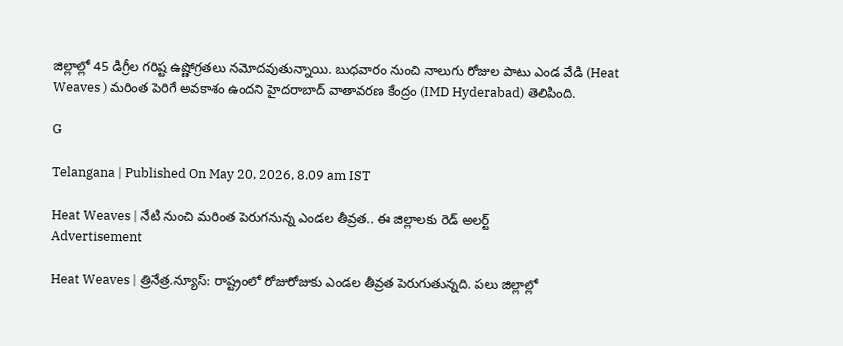జిల్లాల్లో 45 డిగ్రీల గ‌రిష్ట ఉష్ణోగ్ర‌త‌లు న‌మోద‌వుతున్నాయి. బుధ‌వారం నుంచి నాలుగు రోజుల పాటు ఎండ వేడి (Heat Weaves ) మ‌రింత పెరిగే అవ‌కాశం ఉంద‌ని హైద‌రాబాద్ వాతావ‌రణ కేంద్రం (IMD Hyderabad) తెలిపింది.

G

Telangana | Published On May 20, 2026, 8.09 am IST

Heat Weaves | నేటి నుంచి మరింత పెరుగనున్న ఎండల తీవ్రత.. ఈ జిల్లాల‌కు రెడ్ అల‌ర్ట్‌
Advertisement

Heat Weaves | త్రినేత్ర‌.న్యూస్‌: రాష్ట్రంలో రోజురోజుకు ఎండ‌ల తీవ్ర‌త పెరుగుతున్న‌ది. ప‌లు జిల్లాల్లో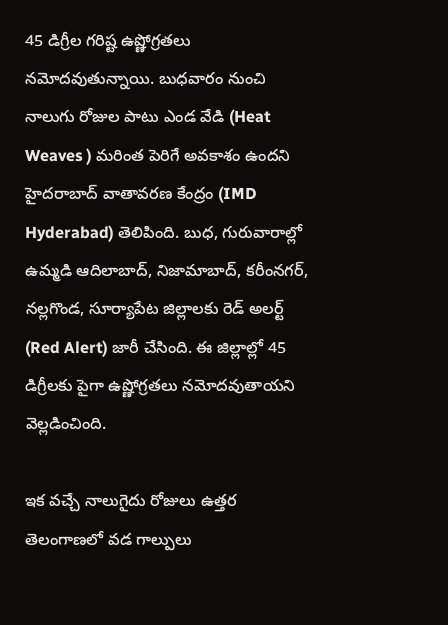45 డిగ్రీల గ‌రిష్ట ఉష్ణోగ్ర‌త‌లు న‌మోద‌వుతున్నాయి. బుధ‌వారం నుంచి నాలుగు రోజుల పాటు ఎండ వేడి (Heat Weaves ) మ‌రింత పెరిగే అవ‌కాశం ఉంద‌ని హైద‌రాబాద్ వాతావ‌రణ కేంద్రం (IMD Hyderabad) తెలిపింది. బుధ‌, గురువారాల్లో ఉమ్మడి ఆదిలాబాద్, నిజామాబాద్, కరీంనగర్, నల్ల‌గొండ, సూర్యాపేట జిల్లాలకు రెడ్ అలర్ట్ (Red Alert) జారీ చేసింది. ఈ జిల్లాల్లో 45 డిగ్రీలకు పైగా ఉష్ణోగ్రతలు నమోద‌వుతాయ‌ని వెల్ల‌డించింది.

ఇక వ‌చ్చే నాలుగైదు రోజులు ఉత్తర తెలంగాణలో వడ గాల్పులు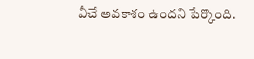వీచే అవకాశం ఉందని పేర్కొంది.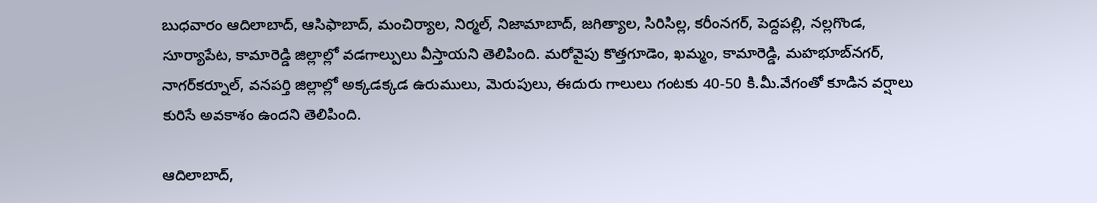బుధ‌వారం ఆదిలాబాద్, ఆసిఫాబాద్, మంచిర్యాల, నిర్మ‌ల్, నిజామాబాద్, జగిత్యాల, సిరిసిల్ల‌, కరీంనగర్, పెద్దపల్లి, నల్ల‌గొండ, సూర్యాపేట, కామారెడ్డి జిల్లాల్లో వ‌డ‌గాల్పులు వీస్తాయ‌ని తెలిపింది. మ‌రోవైపు కొత్త‌గూడెం, ఖ‌మ్మం, కామారెడ్డి, మ‌హ‌భూబ్‌న‌గ‌ర్‌, నాగ‌ర్‌క‌ర్నూల్‌, వ‌న‌ప‌ర్తి జిల్లాల్లో అక్క‌డ‌క్క‌డ‌ ఉరుములు, మెరుపులు, ఈదురు గాలులు గంటకు 40-50 కి.మీ.వేగంతో కూడిన వర్షాలు కురిసే అవ‌కాశం ఉంద‌ని తెలిపింది.

ఆదిలాబాద్‌,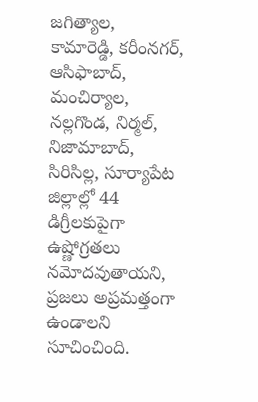జ‌గిత్యాల‌, కామారెడ్డి, క‌రీంన‌గ‌ర్‌, ఆసిఫాబాద్‌, మంచిర్యాల‌, న‌ల్ల‌గొండ‌, నిర్మ‌ల్‌, నిజామాబాద్‌, సిరిసిల్ల‌, సూర్యాపేట జిల్లాల్లో 44 డిగ్రీల‌కుపైగా ఉష్ణోగ్ర‌త‌లు న‌మోద‌వుతాయ‌ని, ప్ర‌జ‌లు అప్ర‌మ‌త్తంగా ఉండాల‌ని సూచించింది.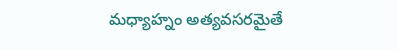మ‌ధ్యాహ్నం అత్య‌వ‌స‌ర‌మైతే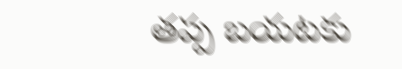త‌ప్ప బ‌య‌ట‌కు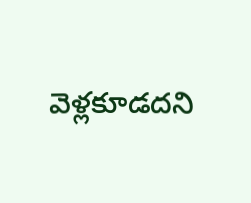వెళ్ల‌కూడ‌ద‌ని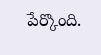పేర్కొంది.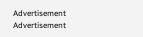Advertisement
Advertisement